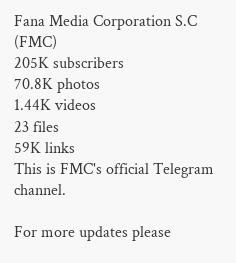Fana Media Corporation S.C (FMC)
205K subscribers
70.8K photos
1.44K videos
23 files
59K links
This is FMC's official Telegram channel.

For more updates please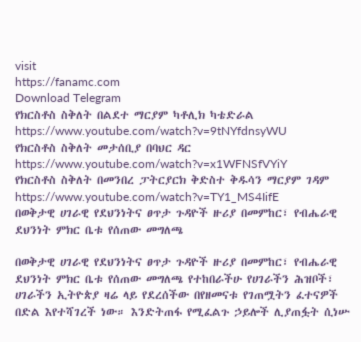visit
https://fanamc.com
Download Telegram
የክርስቶስ ስቅለት በልደተ ማርያም ካቶሊክ ካቴድራል https://www.youtube.com/watch?v=9tNYfdnsyWU
የክርስቶስ ስቅለት መታሰቢያ በባህር ዳር https://www.youtube.com/watch?v=x1WFNSfVYiY
የክርስቶስ ስቅለት በመንበረ ፓትርያርክ ቅድስተ ቅዱሳን ማርያም ገዳም https://www.youtube.com/watch?v=TY1_MS4IifE
በወቅታዊ ሀገራዊ የደህንነትና ፀጥታ ጉዳዮች ዙሪያ በመምከር፣ የብሔራዊ ደህንነት ምክር ቤቱ የሰጠው መግለጫ

በወቅታዊ ሀገራዊ የደህንነትና ፀጥታ ጉዳዮች ዙሪያ በመምከር፣ የብሔራዊ ደህንነት ምክር ቤቱ የሰጠው መግለጫ የተከበራችሁ የሀገራችን ሕዝቦች፣ ሀገራችን ኢትዮጵያ ዛሬ ላይ የደረሰችው በየዘመናቱ የገጠሟትን ፈተናዎች በድል እየተሻገረች ነው። እንድትጠፋ የሚፈልጉ ኃይሎች ሊያጠፏት ሲነሡ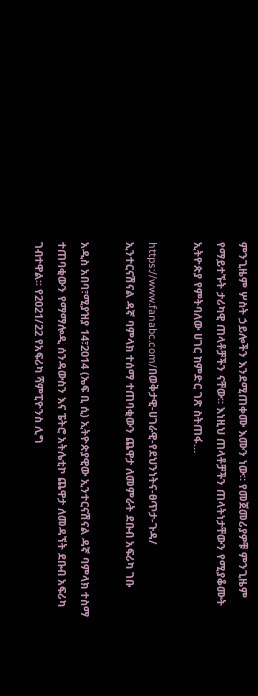ምንጊዜም ሦስት ኃይሎችን እንደሚጠቀሙ እሙን ነው። የመጀመሪያዎቹ ምንጊዜም የማይተኙት ታሪካዊ ጠላቶቻችን ናቸው። እነዚህ ጠላቶቻችን ጠላትነታቸውን የሚያቆሙት ኢትዮጵያ የምትባለው ሀገር ከምድር ገጽ ስትጠፋ…

https://www.fanabc.com/በወቅታዊ-ሀገራዊ-የደህንነትና-ፀጥታ-ጉዳ/
ኢንተርናሽናል ዳኛ ባምላክ ተሰማ ተጠባቂውን ጨዋታ ለመምራት ደቡብ አፍሪካ ገቡ

አዲስ አበባ፣ሚያዝያ 14፣2014 (ኤፍ ቢ ሲ) ኢትዮጵያዊው ኢንተርናሽናል ዳኛ ባምላክ ተስማ ተጠባቂውን የማማሎዲ ሰንዳውስን እና ፔትሮ አትሌቲኮ ጨዋታ ለመዳኘት ደቡብ አፍሪካ ገብተዋል፡፡ የ2021/22 የአፍሪካ ሻምፒዮንስ ሊግ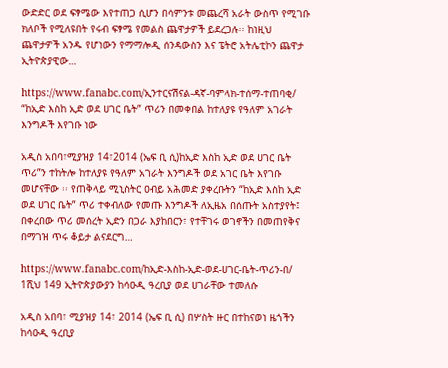ውድድር ወደ ፍፃሜው እየተጠጋ ሲሆን በሳምንቱ መጨረሻ አራት ውስጥ የሚገቡ ክለቦች የሚለዩበት የሩብ ፍፃሜ የመልስ ጨዋታዎች ይደረጋሉ፡፡ ከነዚህ ጨዋታዎች አንዱ የሆነውን የማማሎዲ ሰንዳውስን እና ፔትሮ አትሌቲኮን ጨዋታ ኢትዮጵያዊው…

https://www.fanabc.com/ኢንተርናሽናል-ዳኛ-ባምላክ-ተሰማ-ተጠባቂ/
“ከኢድ እስከ ኢድ ወደ ሀገር ቤት” ጥሪን በመቀበል ከተለያዩ የዓለም አገራት እንግዶች እየገቡ ነው

አዲስ አበባ፣ሚያዝያ 14፣2014 (ኤፍ ቢ ሲ)ከኢድ እስከ ኢድ ወደ ሀገር ቤት ጥሪ”ን ተከትሎ ከተለያዩ የዓለም አገራት እንግዶች ወደ አገር ቤት እየገቡ መሆናቸው ፡፡ የጠቅላይ ሚኒስትር ዐብይ አሕመድ ያቀረቡትን “ከኢድ እስከ ኢድ ወደ ሀገር ቤት” ጥሪ ተቀብለው የመጡ እንግዶች ለኢዜአ በሰጡት አስተያየት፤ በቀረበው ጥሪ መሰረት ኢድን በጋራ እያከበርን፣ የተቸገሩ ወገኖችን በመጠየቅና በማገዝ ጥሩ ቆይታ ልናደርግ…

https://www.fanabc.com/ከኢድ-እስከ-ኢድ-ወደ-ሀገር-ቤት-ጥሪን-በ/
1ሺህ 149 ኢትዮጵያውያን ከሳዑዲ ዓረቢያ ወደ ሀገራቸው ተመለሱ

አዲስ አበባ፣ ሚያዝያ 14፣ 2014 (ኤፍ ቢ ሲ) በሦስት ዙር በተከናወነ ዜጎችን ከሳዑዲ ዓረቢያ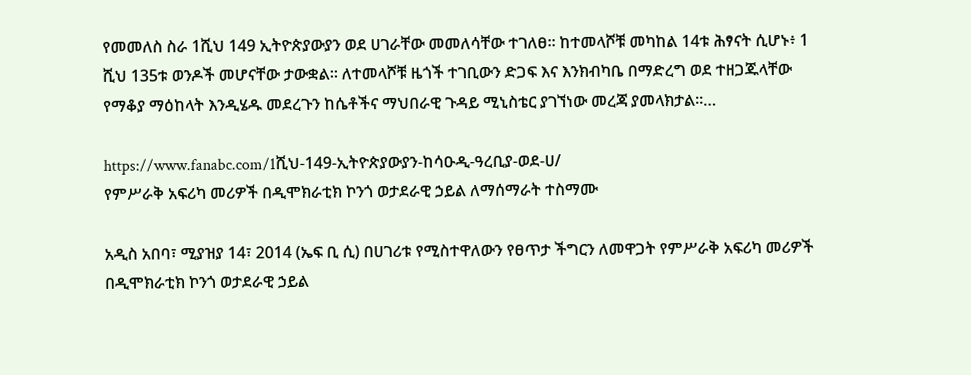የመመለስ ስራ 1ሺህ 149 ኢትዮጵያውያን ወደ ሀገራቸው መመለሳቸው ተገለፀ፡፡ ከተመላሾቹ መካከል 14ቱ ሕፃናት ሲሆኑ፥ 1 ሺህ 135ቱ ወንዶች መሆናቸው ታውቋል፡፡ ለተመላሾቹ ዜጎች ተገቢውን ድጋፍ እና እንክብካቤ በማድረግ ወደ ተዘጋጁላቸው የማቆያ ማዕከላት እንዲሄዱ መደረጉን ከሴቶችና ማህበራዊ ጉዳይ ሚኒስቴር ያገኘነው መረጃ ያመላክታል፡፡…

https://www.fanabc.com/1ሺህ-149-ኢትዮጵያውያን-ከሳዑዲ-ዓረቢያ-ወደ-ሀ/
የምሥራቅ አፍሪካ መሪዎች በዲሞክራቲክ ኮንጎ ወታደራዊ ኃይል ለማሰማራት ተስማሙ

አዲስ አበባ፣ ሚያዝያ 14፣ 2014 (ኤፍ ቢ ሲ) በሀገሪቱ የሚስተዋለውን የፀጥታ ችግርን ለመዋጋት የምሥራቅ አፍሪካ መሪዎች በዲሞክራቲክ ኮንጎ ወታደራዊ ኃይል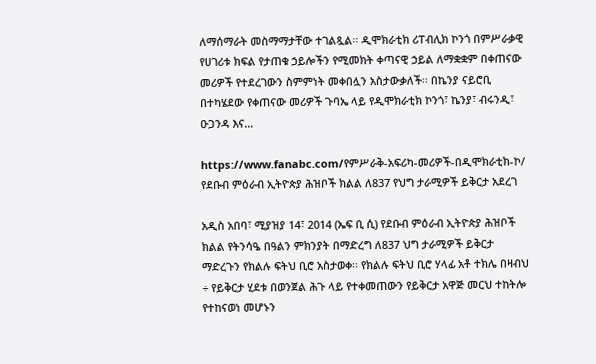ለማሰማራት መስማማታቸው ተገልጿል፡፡ ዲሞክራቲክ ሪፐብሊክ ኮንጎ በምሥራቃዊ የሀገሪቱ ክፍል የታጠቁ ኃይሎችን የሚመክት ቀጣናዊ ኃይል ለማቋቋም በቀጠናው መሪዎች የተደረገውን ስምምነት መቀበሏን አስታውቃለች፡፡ በኬንያ ናይሮቢ በተካሄደው የቀጠናው መሪዎች ጉባኤ ላይ የዲሞክራቲክ ኮንጎ፣ ኬንያ፣ ብሩንዲ፣ ዑጋንዳ እና…

https://www.fanabc.com/የምሥራቅ-አፍሪካ-መሪዎች-በዲሞክራቲክ-ኮ/
የደቡብ ምዕራብ ኢትዮጵያ ሕዝቦች ክልል ለ837 የህግ ታራሚዎች ይቅርታ አደረገ

አዲስ አበባ፣ ሚያዝያ 14፣ 2014 (ኤፍ ቢ ሲ) የደቡብ ምዕራብ ኢትዮጵያ ሕዝቦች ክልል የትንሳዔ በዓልን ምክንያት በማድረግ ለ837 ህግ ታራሚዎች ይቅርታ ማድረጉን የክልሉ ፍትህ ቢሮ አስታወቀ፡፡ የክልሉ ፍትህ ቢሮ ሃላፊ አቶ ተክሌ በዛብህ ÷ የይቅርታ ሂደቱ በወንጀል ሕጉ ላይ የተቀመጠውን የይቅርታ አዋጅ መርህ ተከትሎ የተከናወነ መሆኑን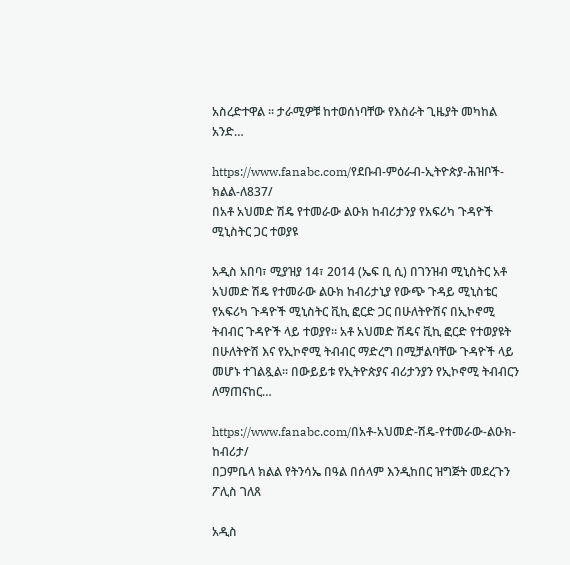አስረድተዋል ፡፡ ታራሚዎቹ ከተወሰነባቸው የእስራት ጊዜያት መካከል አንድ…

https://www.fanabc.com/የደቡብ-ምዕራብ-ኢትዮጵያ-ሕዝቦች-ክልል-ለ837/
በአቶ አህመድ ሽዴ የተመራው ልዑክ ከብሪታንያ የአፍሪካ ጉዳዮች ሚኒስትር ጋር ተወያዩ

አዲስ አበባ፣ ሚያዝያ 14፣ 2014 (ኤፍ ቢ ሲ) በገንዝብ ሚኒስትር አቶ አህመድ ሽዴ የተመራው ልዑክ ከብሪታኒያ የውጭ ጉዳይ ሚኒስቴር የአፍሪካ ጉዳዮች ሚኒስትር ቪኪ ፎርድ ጋር በሁለትዮሽና በኢኮኖሚ ትብብር ጉዳዮች ላይ ተወያየ። አቶ አህመድ ሽዴና ቪኪ ፎርድ የተወያዩት በሁለትዮሽ እና የኢኮኖሚ ትብብር ማድረግ በሚቻልባቸው ጉዳዮች ላይ መሆኑ ተገልጿል። በውይይቱ የኢትዮጵያና ብሪታንያን የኢኮኖሚ ትብብርን ለማጠናከር…

https://www.fanabc.com/በአቶ-አህመድ-ሽዴ-የተመራው-ልዑክ-ከብሪታ/
በጋምቤላ ክልል የትንሳኤ በዓል በሰላም እንዲከበር ዝግጅት መደረጉን ፖሊስ ገለጸ

አዲስ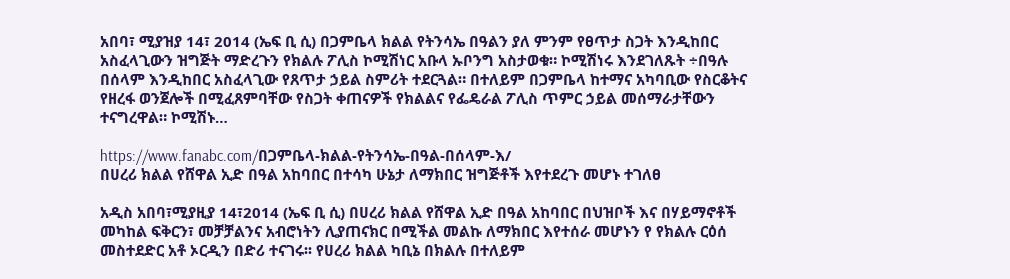አበባ፣ ሚያዝያ 14፣ 2014 (ኤፍ ቢ ሲ) በጋምቤላ ክልል የትንሳኤ በዓልን ያለ ምንም የፀጥታ ስጋት እንዲከበር አስፈላጊውን ዝግጅት ማድረጉን የክልሉ ፖሊስ ኮሚሽነር አቡላ ኡቦንግ አስታወቁ። ኮሚሽነሩ እንደገለጹት ÷በዓሉ በሰላም እንዲከበር አስፈላጊው የጸጥታ ኃይል ስምሪት ተደርጓል። በተለይም በጋምቤላ ከተማና አካባቢው የስርቆትና የዘረፋ ወንጀሎች በሚፈጸምባቸው የስጋት ቀጠናዎች የክልልና የፌዴራል ፖሊስ ጥምር ኃይል መሰማራታቸውን ተናግረዋል። ኮሚሽኑ…

https://www.fanabc.com/በጋምቤላ-ክልል-የትንሳኤ-በዓል-በሰላም-እ/
በሀረሪ ክልል የሸዋል ኢድ በዓል አከባበር በተሳካ ሁኔታ ለማክበር ዝግጅቶች እየተደረጉ መሆኑ ተገለፀ

አዲስ አበባ፣ሚያዚያ 14፣2014 (ኤፍ ቢ ሲ) በሀረሪ ክልል የሸዋል ኢድ በዓል አከባበር በህዝቦች እና በሃይማኖቶች መካከል ፍቅርን፣ መቻቻልንና አብሮነትን ሊያጠናክር በሚችል መልኩ ለማክበር እየተሰራ መሆኑን የ የክልሉ ርዕሰ መስተደድር አቶ ኦርዲን በድሪ ተናገሩ፡፡ የሀረሪ ክልል ካቢኔ በክልሉ በተለይም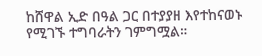ከሸዋል ኢድ በዓል ጋር በተያያዘ እየተከናወኑ የሚገኙ ተግባራትን ገምግሟል።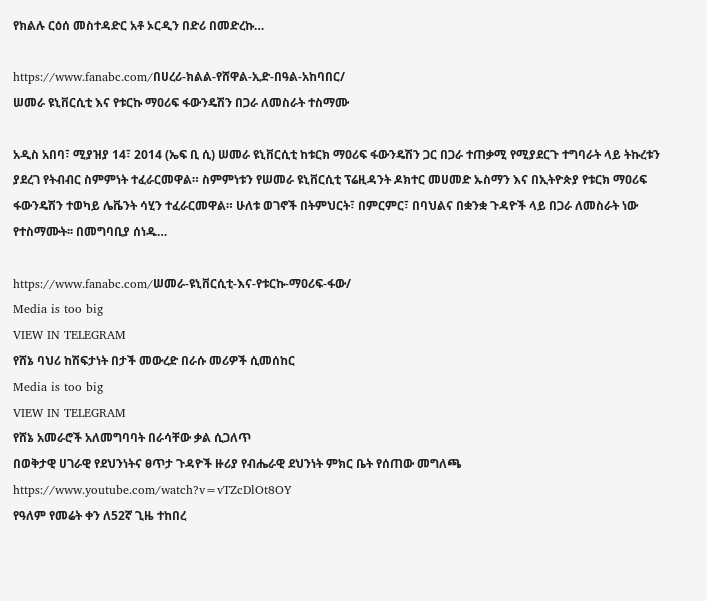የክልሉ ርዕሰ መስተዳድር አቶ ኦርዲን በድሪ በመድረኩ…

https://www.fanabc.com/በሀረሪ-ክልል-የሸዋል-ኢድ-በዓል-አከባበር/
ሠመራ ዩኒቨርሲቲ እና የቱርኩ ማዐሪፍ ፋውንዴሽን በጋራ ለመስራት ተስማሙ

አዲስ አበባ፣ ሚያዝያ 14፣ 2014 (ኤፍ ቢ ሲ) ሠመራ ዩኒቨርሲቲ ከቱርክ ማዐሪፍ ፋውንዴሽን ጋር በጋራ ተጠቃሚ የሚያደርጉ ተግባራት ላይ ትኩረቱን ያደረገ የትብብር ስምምነት ተፈራርመዋል። ስምምነቱን የሠመራ ዩኒቨርሲቲ ፕሬዚዳንት ዶክተር መሀመድ ኡስማን እና በኢትዮጵያ የቱርክ ማዐሪፍ ፋውንዴሽን ተወካይ ሌቬንት ሳሂን ተፈራርመዋል። ሁለቱ ወገኖች በትምህርት፣ በምርምር፣ በባህልና በቋንቋ ጉዳዮች ላይ በጋራ ለመስራት ነው የተስማሙት፡፡ በመግባቢያ ሰነዱ…

https://www.fanabc.com/ሠመራ-ዩኒቨርሲቲ-እና-የቱርኩ-ማዐሪፍ-ፋው/
Media is too big
VIEW IN TELEGRAM
የሸኔ ባህሪ ከሽፍታነት በታች መውረድ በራሱ መሪዎች ሲመሰከር
Media is too big
VIEW IN TELEGRAM
የሸኔ አመራሮች አለመግባባት በራሳቸው ቃል ሲጋለጥ
በወቅታዊ ሀገራዊ የደህንነትና ፀጥታ ጉዳዮች ዙሪያ የብሔራዊ ደህንነት ምክር ቤት የሰጠው መግለጫ https://www.youtube.com/watch?v=vTZcDlOt8OY
የዓለም የመሬት ቀን ለ52ኛ ጊዜ ተከበረ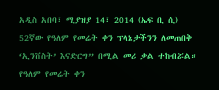አዲስ አበባ፣ ሚያዝያ 14፣ 2014 (ኤፍ ቢ ሲ) 52ኛው የዓለም የመሬት ቀን ፕላኔታችንን ለመጠበቅ ‘ኢንቨስት’ እናድርግ” በሚል መሪ ቃል ተከብሯል። የዓለም የመሬት ቀን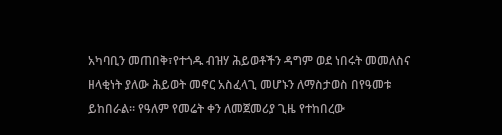አካባቢን መጠበቅ፣የተጎዱ ብዝሃ ሕይወቶችን ዳግም ወደ ነበሩት መመለስና ዘላቂነት ያለው ሕይወት መኖር አስፈላጊ መሆኑን ለማስታወስ በየዓመቱ ይከበራል። የዓለም የመሬት ቀን ለመጀመሪያ ጊዜ የተከበረው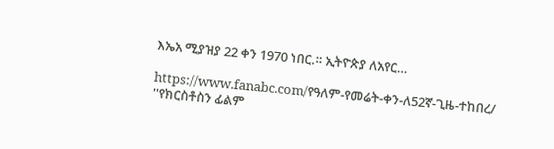እኤአ ሚያዝያ 22 ቀን 1970 ነበር.። ኢትዮጵያ ለአየር…

https://www.fanabc.com/የዓለም-የመሬት-ቀን-ለ52ኛ-ጊዜ-ተከበረ/
''የክርስቶስን ፊልም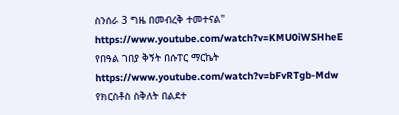ስንሰራ 3 ግዜ በመብረቅ ተመተናል'' https://www.youtube.com/watch?v=KMU0iWSHheE
የበዓል ገበያ ቅኝት በሱፐር ማርኬት https://www.youtube.com/watch?v=bFvRTgb-Mdw
የክርስቶስ ስቅለት በልደተ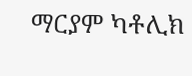ማርያም ካቶሊክ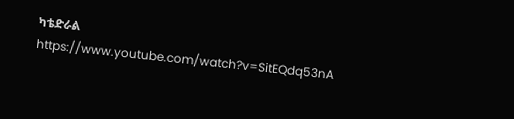ካቴድራል https://www.youtube.com/watch?v=SitEQdq53nA